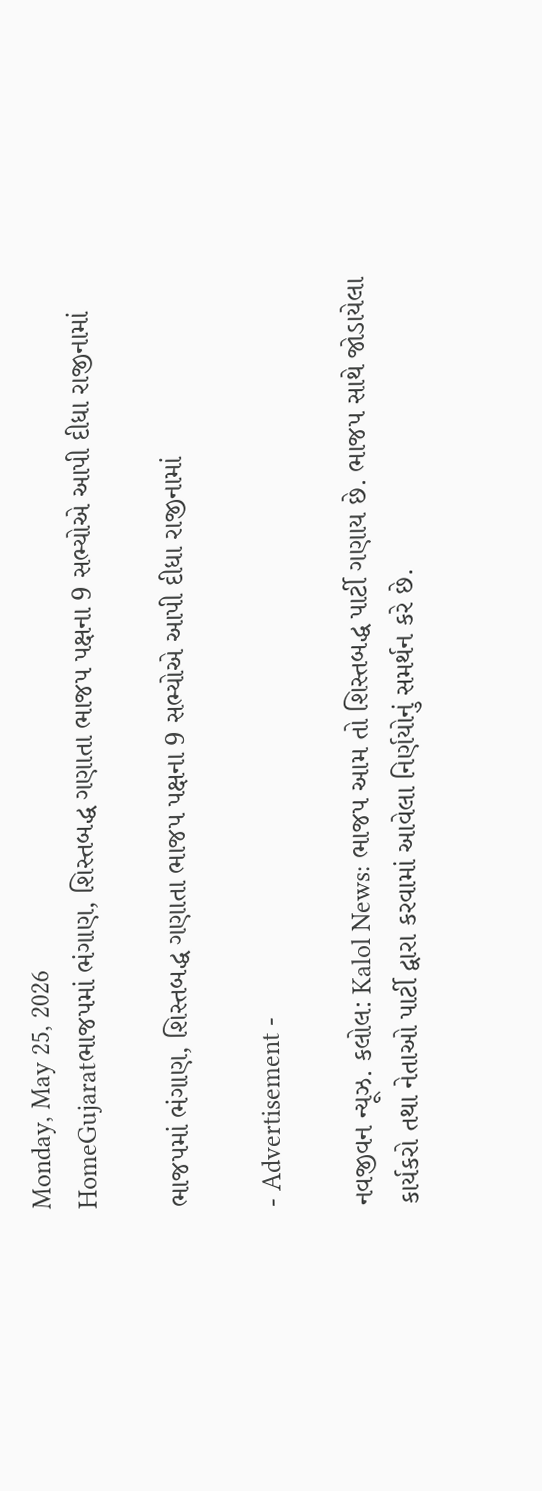Monday, May 25, 2026
HomeGujaratભાજપમાં ભંગાણ, શિસ્તબદ્ધ ગણાતા ભાજપ પક્ષના 9 સભ્યોએ આપી દીધા રાજીનામાં

ભાજપમાં ભંગાણ, શિસ્તબદ્ધ ગણાતા ભાજપ પક્ષના 9 સભ્યોએ આપી દીધા રાજીનામાં

- Advertisement -

નવજીવન ન્યૂઝ. કલોલ: Kalol News: ભાજપ આમ તો શિસ્તબદ્ધ પાર્ટી ગણાય છે. ભાજપ સાથે જોડાયેલા કાર્યકરો તથા નેતાઓ પાર્ટી દ્વારા કરવામાં આવેલા નિર્ણયોનું સમર્થન કરે છે.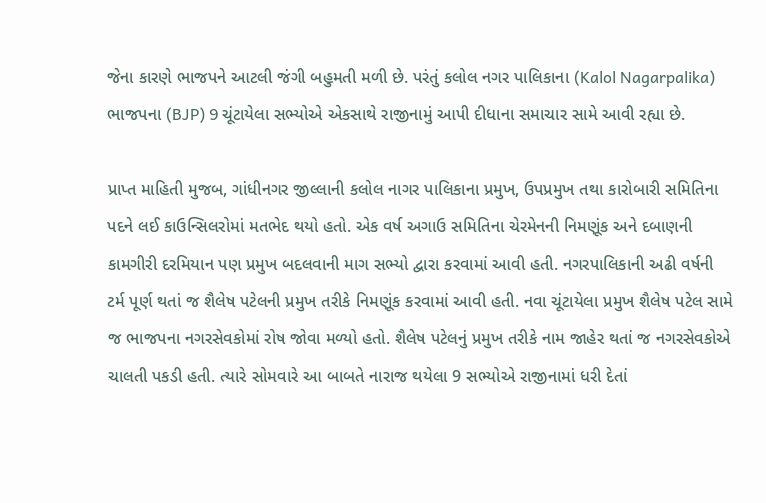જેના કારણે ભાજપને આટલી જંગી બહુમતી મળી છે. પરંતું કલોલ નગર પાલિકાના (Kalol Nagarpalika) ભાજપના (BJP) 9 ચૂંટાયેલા સભ્યોએ એકસાથે રાજીનામું આપી દીધાના સમાચાર સામે આવી રહ્યા છે.

પ્રાપ્ત માહિતી મુજબ, ગાંધીનગર જીલ્લાની કલોલ નાગર પાલિકાના પ્રમુખ, ઉપપ્રમુખ તથા કારોબારી સમિતિના પદને લઈ કાઉન્સિલરોમાં મતભેદ થયો હતો. એક વર્ષ અગાઉ સમિતિના ચેરમેનની નિમણૂંક અને દબાણની કામગીરી દરમિયાન પણ પ્રમુખ બદલવાની માગ સભ્યો દ્વારા કરવામાં આવી હતી. નગરપાલિકાની અઢી વર્ષની ટર્મ પૂર્ણ થતાં જ શૈલેષ પટેલની પ્રમુખ તરીકે નિમણૂંક કરવામાં આવી હતી. નવા ચૂંટાયેલા પ્રમુખ શૈલેષ પટેલ સામે જ ભાજપના નગરસેવકોમાં રોષ જોવા મળ્યો હતો. શૈલેષ પટેલનું પ્રમુખ તરીકે નામ જાહેર થતાં જ નગરસેવકોએ ચાલતી પકડી હતી. ત્યારે સોમવારે આ બાબતે નારાજ થયેલા 9 સભ્યોએ રાજીનામાં ધરી દેતાં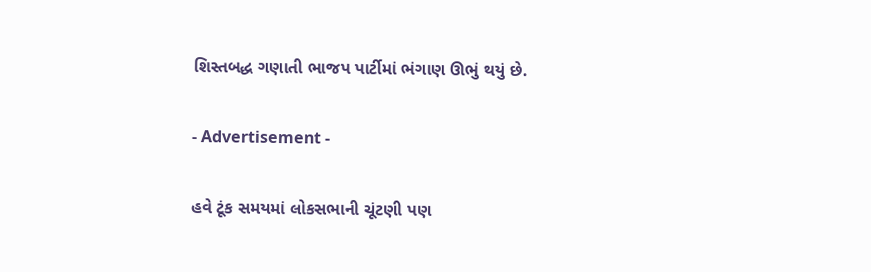શિસ્તબદ્ધ ગણાતી ભાજપ પાર્ટીમાં ભંગાણ ઊભું થયું છે.

- Advertisement -

હવે ટૂંક સમયમાં લોકસભાની ચૂંટણી પણ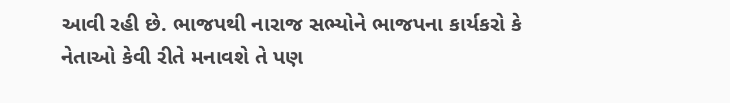આવી રહી છે. ભાજપથી નારાજ સભ્યોને ભાજપના કાર્યકરો કે નેતાઓ કેવી રીતે મનાવશે તે પણ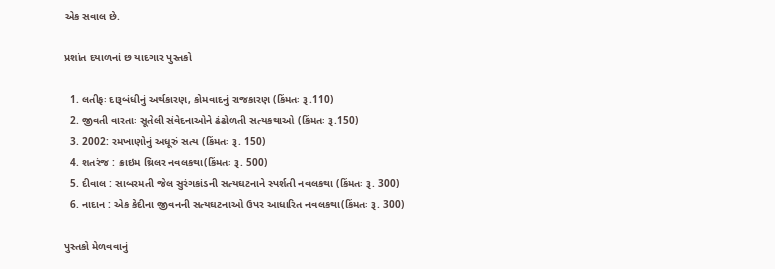એક સવાલ છે.

પ્રશાંત દયાળનાં છ યાદગાર પુસ્તકો

  1. લતીફઃ દારૂબંધીનું અર્થકારણ, કોમવાદનું રાજકારણ (કિંમતઃ રૂ.110)
  2. જીવતી વારતાઃ સૂતેલી સંવેદનાઓને ઢંઢોળતી સત્યકથાઓ (કિંમતઃ રૂ.150)
  3. 2002: રમખાણોનું અધૂરું સત્ય (કિંમતઃ રૂ. 150)
  4. શતરંજ : ક્રાઇમ થ્રિલર નવલકથા(કિંમતઃ રૂ. 500)
  5. દીવાલ : સાબરમતી જેલ સુરંગકાંડની સત્યઘટનાને સ્પર્શતી નવલકથા (કિંમતઃ રૂ. 300)
  6. નાદાન : એક કેદીના જીવનની સત્યઘટનાઓ ઉપર આધારિત નવલકથા(કિંમતઃ રૂ. 300)

પુસ્તકો મેળવવાનું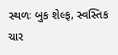સ્થળઃ બુક શેલ્ફ, સ્વસ્તિક ચાર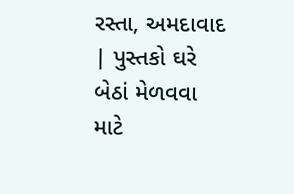રસ્તા, અમદાવાદ | પુસ્તકો ઘરે બેઠાં મેળવવા માટે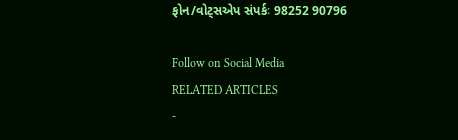ફોન/વોટ્સએપ સંપર્કઃ 98252 90796

Follow on Social Media
RELATED ARTICLES
-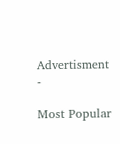Advertisment -

Most Popular